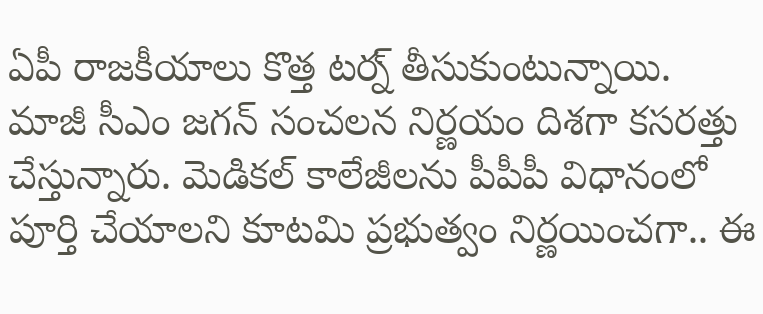ఏపీ రాజకీయాలు కొత్త టర్న్ తీసుకుంటున్నాయి. మాజీ సీఎం జగన్ సంచలన నిర్ణయం దిశగా కసరత్తు చేస్తున్నారు. మెడికల్ కాలేజీలను పీపీపీ విధానంలో పూర్తి చేయాలని కూటమి ప్రభుత్వం నిర్ణయించగా.. ఈ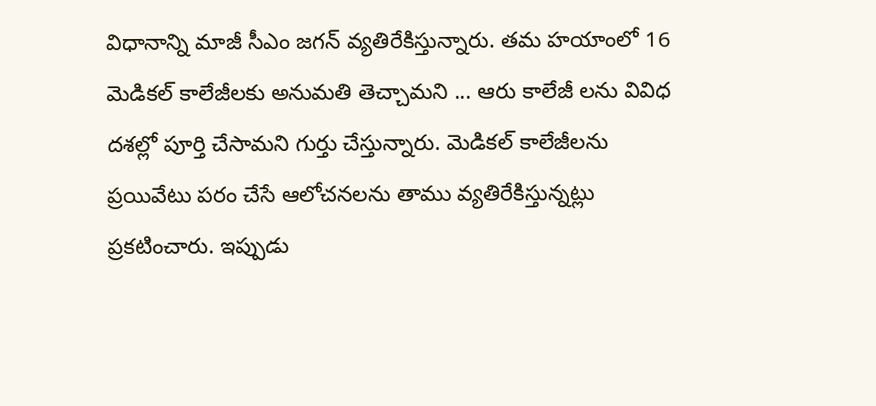విధానాన్ని మాజీ సీఎం జగన్ వ్యతిరేకిస్తున్నారు. తమ హయాంలో 16 మెడికల్ కాలేజీలకు అనుమతి తెచ్చామని ... ఆరు కాలేజీ లను వివిధ దశల్లో పూర్తి చేసామని గుర్తు చేస్తున్నారు. మెడికల్ కాలేజీలను ప్రయివేటు పరం చేసే ఆలోచనలను తాము వ్యతిరేకిస్తున్నట్లు ప్రకటించారు. ఇప్పుడు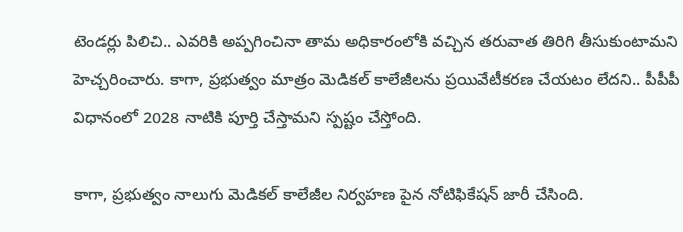టెండర్లు పిలిచి.. ఎవరికి అప్పగించినా తామ అధికారంలోకి వచ్చిన తరువాత తిరిగి తీసుకుంటామని హెచ్చరించారు. కాగా, ప్రభుత్వం మాత్రం మెడికల్ కాలేజీలను ప్రయివేటీకరణ చేయటం లేదని.. పీపీపీ విధానంలో 2028 నాటికి పూర్తి చేస్తామని స్పష్టం చేస్తోంది.

కాగా, ప్రభుత్వం నాలుగు మెడికల్ కాలేజీల నిర్వహణ పైన నోటిఫికేషన్ జారీ చేసింది.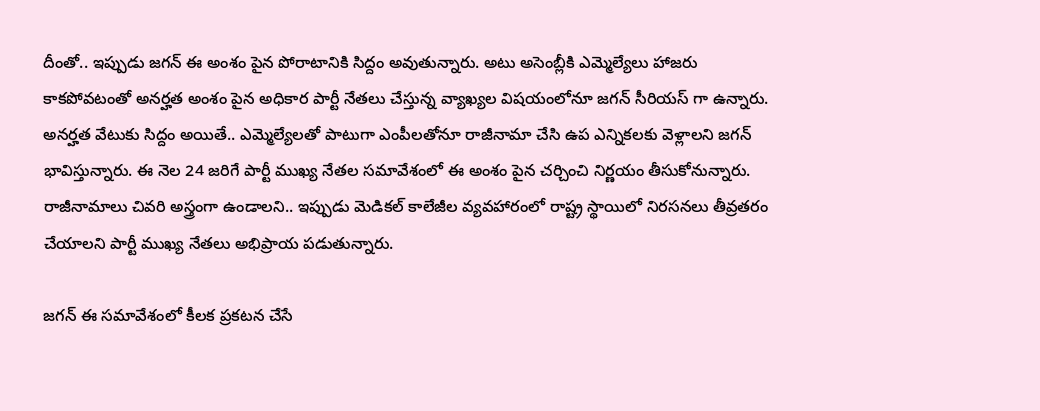దీంతో.. ఇప్పుడు జగన్ ఈ అంశం పైన పోరాటానికి సిద్దం అవుతున్నారు. అటు అసెంబ్లీకి ఎమ్మెల్యేలు హాజరు కాకపోవటంతో అనర్హత అంశం పైన అధికార పార్టీ నేతలు చేస్తున్న వ్యాఖ్యల విషయంలోనూ జగన్ సీరియస్ గా ఉన్నారు. అనర్హత వేటుకు సిద్దం అయితే.. ఎమ్మెల్యేలతో పాటుగా ఎంపీలతోనూ రాజీనామా చేసి ఉప ఎన్నికలకు వెళ్లాలని జగన్ భావిస్తున్నారు. ఈ నెల 24 జరిగే పార్టీ ముఖ్య నేతల సమావేశంలో ఈ అంశం పైన చర్చించి నిర్ణయం తీసుకోనున్నారు. రాజీనామాలు చివరి అస్త్రంగా ఉండాలని.. ఇప్పుడు మెడికల్ కాలేజీల వ్యవహారంలో రాష్ట్ర స్థాయిలో నిరసనలు తీవ్రతరం  చేయాలని పార్టీ ముఖ్య నేతలు అభిప్రాయ పడుతున్నారు.

జగన్ ఈ సమావేశంలో కీలక ప్రకటన చేసే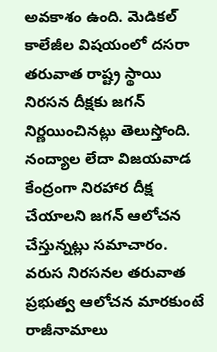అవకాశం ఉంది. మెడికల్ కాలేజీల విషయంలో దసరా తరువాత రాష్ట్ర స్థాయి నిరసన దీక్షకు జగన్ నిర్ణయించినట్లు తెలుస్తోంది. నంద్యాల లేదా విజయవాడ కేంద్రంగా నిరహార దీక్ష చేయాలని జగన్ ఆలోచన చేస్తున్నట్లు సమాచారం. వరుస నిరసనల తరువాత ప్రభుత్వ ఆలోచన మారకుంటే రాజీనామాలు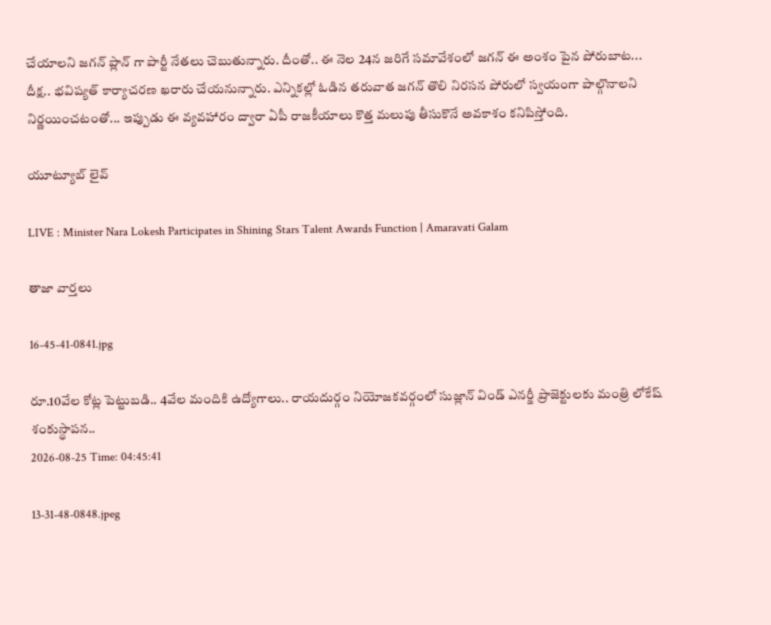చేయాలని జగన్ ప్లాన్ గా పార్టీ నేతలు చెబుతున్నారు. దీంతో.. ఈ నెల 24న జరిగే సమావేశంలో జగన్ ఈ అంశం పైన పోరుబాట... దీక్ష.. భవిష్యత్ కార్యాచరణ ఖరారు చేయనున్నారు. ఎన్నికల్లో ఓడిన తరువాత జగన్ తొలి నిరసన పోరులో స్వయంగా పాల్గొనాలని నిర్ణయించటంతో... ఇప్పుడు ఈ వ్యవహారం ద్వారా ఏపీ రాజకీయాలు కొత్త మలుపు తీసుకొనే అవకాశం కనిపిస్తోంది.

యూట్యూబ్ లైవ్

LIVE : Minister Nara Lokesh Participates in Shining Stars Talent Awards Function | Amaravati Galam

తాజా వార్తలు

16-45-41-0841.jpg

రూ.10వేల కోట్ల పెట్టుబడి.. 4వేల మందికి ఉద్యోగాలు.. రాయదుర్గం నియోజకవర్గంలో సుజ్లాన్ విండ్ ఎనర్జీ ప్రాజెక్టులకు మంత్రి లోకేష్ శంకుస్థాపన..
2026-08-25 Time: 04:45:41

13-31-48-0848.jpeg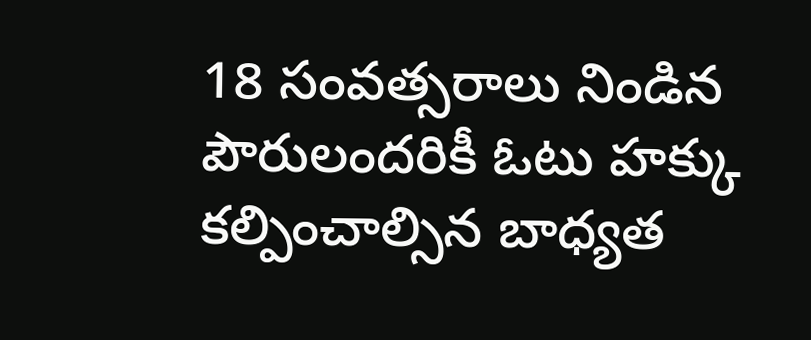18 సంవత్సరాలు నిండిన పౌరులందరికీ ఓటు హక్కు కల్పించాల్సిన బాధ్యత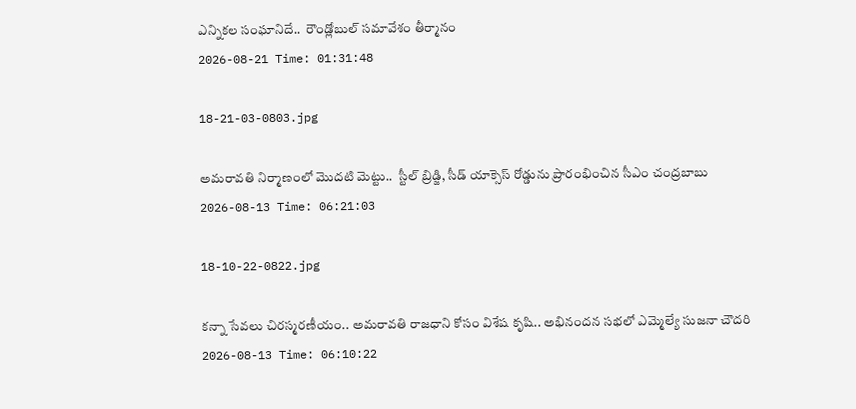ఎన్నికల సంఘానిదే..  రౌండ్లోబుల్ సమావేశం తీర్మానం
2026-08-21 Time: 01:31:48

18-21-03-0803.jpg

అమరావతి నిర్మాణంలో మొదటి మెట్టు..  స్టీల్ బ్రిడ్జి, సీడ్ యాక్సెస్ రోడ్డును ప్రారంభించిన సీఎం చంద్రబాబు
2026-08-13 Time: 06:21:03

18-10-22-0822.jpg

కన్నా సేవలు చిరస్మరణీయం.. అమరావతి రాజధాని కోసం విశేష కృషి.. అభినందన సభలో ఎమ్మెల్యే సుజనా చౌదరి
2026-08-13 Time: 06:10:22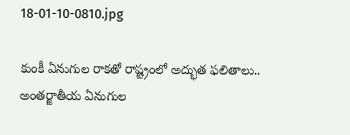18-01-10-0810.jpg

కుంకీ ఏనుగుల రాకతో రాష్ట్రంలో అద్భుత ఫలితాలు..  అంతర్జాతీయ ఏనుగుల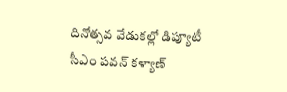దినోత్సవ వేడుకల్లో డిప్యూటీ సీఎం పవన్ కళ్యాణ్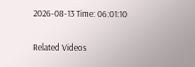2026-08-13 Time: 06:01:10

Related Videos